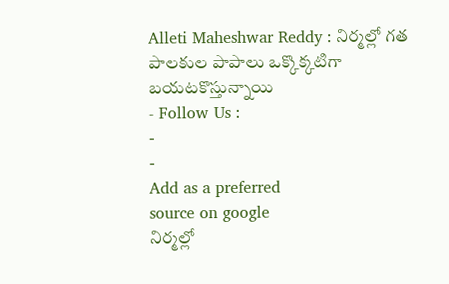Alleti Maheshwar Reddy : నిర్మల్లో గత పాలకుల పాపాలు ఒక్కొక్కటిగా బయటకొస్తున్నాయి
- Follow Us :
-
-
Add as a preferred
source on google
నిర్మల్లో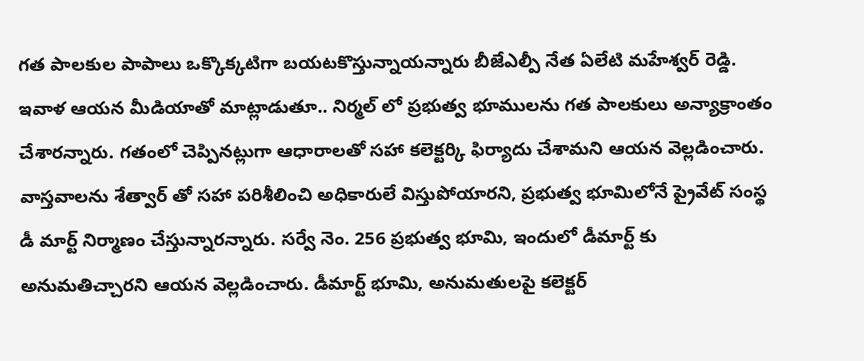గత పాలకుల పాపాలు ఒక్కొక్కటిగా బయటకొస్తున్నాయన్నారు బీజేఎల్పీ నేత ఏలేటి మహేశ్వర్ రెడ్డి. ఇవాళ ఆయన మీడియాతో మాట్లాడుతూ.. నిర్మల్ లో ప్రభుత్వ భూములను గత పాలకులు అన్యాక్రాంతం చేశారన్నారు. గతంలో చెప్పినట్లుగా ఆధారాలతో సహా కలెక్టర్కి ఫిర్యాదు చేశామని ఆయన వెల్లడించారు. వాస్తవాలను శేత్వార్ తో సహా పరిశీలించి అధికారులే విస్తుపోయారని, ప్రభుత్వ భూమిలోనే ప్రైవేట్ సంస్థ డీ మార్ట్ నిర్మాణం చేస్తున్నారన్నారు. సర్వే నెం. 256 ప్రభుత్వ భూమి, ఇందులో డీమార్ట్ కు అనుమతిచ్చారని ఆయన వెల్లడించారు. డీమార్ట్ భూమి, అనుమతులపై కలెక్టర్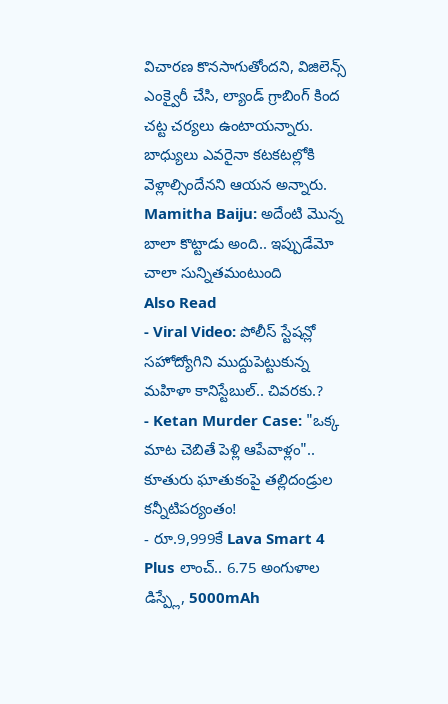విచారణ కొనసాగుతోందని, విజిలెన్స్ ఎంక్వైరీ చేసి, ల్యాండ్ గ్రాబింగ్ కింద చట్ట చర్యలు ఉంటాయన్నారు. బాధ్యులు ఎవరైనా కటకటల్లోకి వెళ్లాల్సిందేనని ఆయన అన్నారు.
Mamitha Baiju: అదేంటి మొన్న బాలా కొట్టాడు అంది.. ఇప్పుడేమో చాలా సున్నితమంటుంది
Also Read
- Viral Video: పోలీస్ స్టేషన్లో సహోద్యోగిని ముద్దుపెట్టుకున్న మహిళా కానిస్టేబుల్.. చివరకు.?
- Ketan Murder Case: "ఒక్క మాట చెబితే పెళ్లి ఆపేవాళ్లం".. కూతురు ఘాతుకంపై తల్లిదండ్రుల కన్నీటిపర్యంతం!
- రూ.9,999కే Lava Smart 4 Plus లాంచ్.. 6.75 అంగుళాల డిస్ప్లే, 5000mAh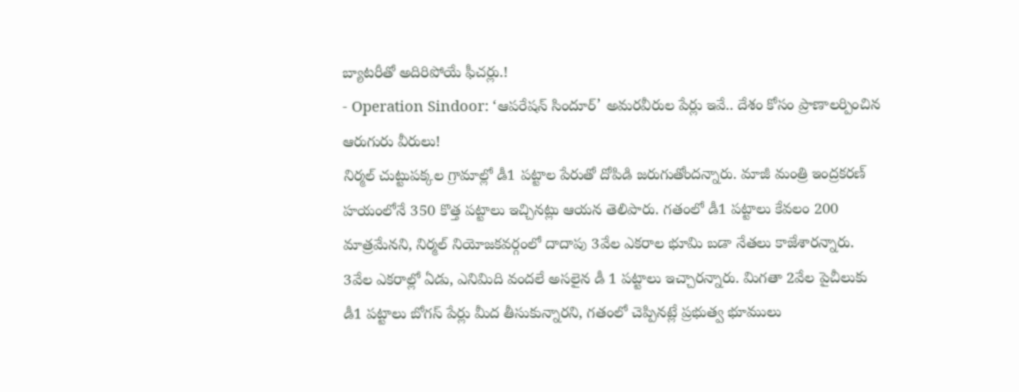బ్యాటరీతో అదిరిపోయే ఫీచర్లు.!
- Operation Sindoor: ‘ఆపరేషన్ సిందూర్’ అమరవీరుల పేర్లు ఇవే.. దేశం కోసం ప్రాణాలర్పించిన ఆరుగురు వీరులు!
నిర్మల్ చుట్టుపక్కల గ్రామాల్లో డీ1 పట్టాల పేరుతో దోపిడి జరుగుతోందన్నారు. మాజీ మంత్రి ఇంద్రకరణ్ హయంలోనే 350 కొత్త పట్టాలు ఇచ్చినట్లు ఆయన తెలిపారు. గతంలో డీ1 పట్టాలు కేవలం 200 మాత్రమేనని, నిర్మల్ నియోజకవర్గంలో దాదాపు 3వేల ఎకరాల భూమి బడా నేతలు కాజేశారన్నారు. 3వేల ఎకరాల్లో ఏడు, ఎనిమిది వందలే అసలైన డీ 1 పట్టాలు ఇచ్చారన్నారు. మిగతా 2వేల పైచీలుకు డీ1 పట్టాలు బోగస్ పేర్లు మీద తీసుకున్నారని, గతంలో చెప్పినట్లే ప్రభుత్వ భూములు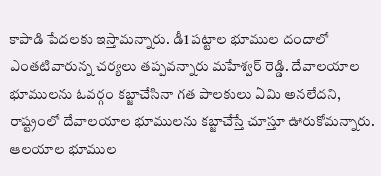కాపాడి పేదలకు ఇస్తామన్నారు. డీ1 పట్టాల భూముల దందాలో ఎంతటివారున్న చర్యలు తప్పవన్నారు మహేశ్వర్ రెడ్డి. దేవాలయాల భూములను ఓవర్గం కబ్జాచేసినా గత పాలకులు ఏమి అనలేదని, రాష్ట్రంలో దేవాలయాల భూములను కబ్జాచేస్తే చూస్తూ ఊరుకోమన్నారు. ఆలయాల భూముల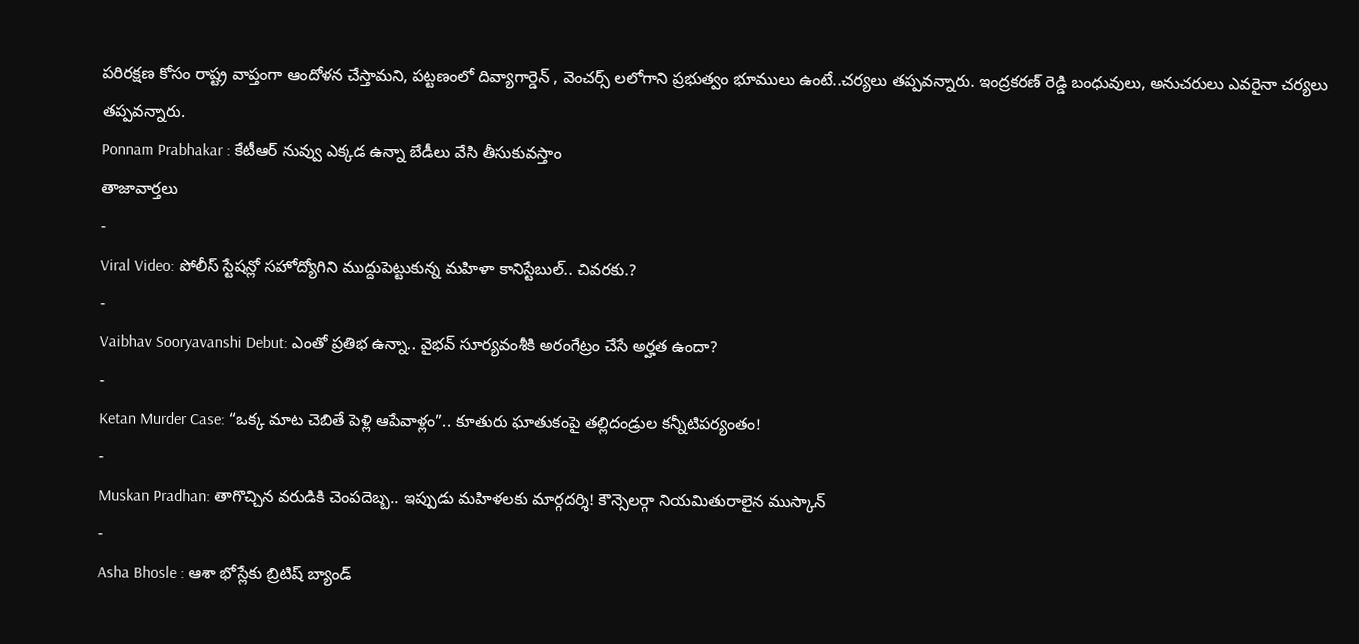పరిరక్షణ కోసం రాష్ట్ర వాప్తంగా ఆందోళన చేస్తామని, పట్టణంలో దివ్యాగార్డెన్ , వెంచర్స్ లలోగాని ప్రభుత్వం భూములు ఉంటే..చర్యలు తప్పవన్నారు. ఇంద్రకరణ్ రెడ్డి బంధువులు, అనుచరులు ఎవరైనా చర్యలు తప్పవన్నారు.
Ponnam Prabhakar : కేటీఆర్ నువ్వు ఎక్కడ ఉన్నా బేడీలు వేసి తీసుకువస్తాం
తాజావార్తలు
-
Viral Video: పోలీస్ స్టేషన్లో సహోద్యోగిని ముద్దుపెట్టుకున్న మహిళా కానిస్టేబుల్.. చివరకు.?
-
Vaibhav Sooryavanshi Debut: ఎంతో ప్రతిభ ఉన్నా.. వైభవ్ సూర్యవంశీకి అరంగేట్రం చేసే అర్హత ఉందా?
-
Ketan Murder Case: “ఒక్క మాట చెబితే పెళ్లి ఆపేవాళ్లం”.. కూతురు ఘాతుకంపై తల్లిదండ్రుల కన్నీటిపర్యంతం!
-
Muskan Pradhan: తాగొచ్చిన వరుడికి చెంపదెబ్బ.. ఇప్పుడు మహిళలకు మార్గదర్శి! కౌన్సెలర్గా నియమితురాలైన ముస్కాన్
-
Asha Bhosle : ఆశా భోస్లేకు బ్రిటిష్ బ్యాండ్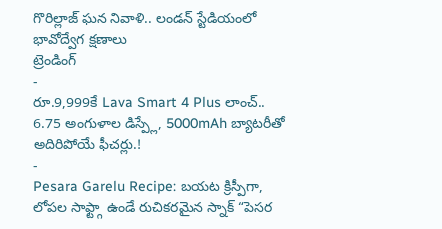గొరిల్లాజ్ ఘన నివాళి.. లండన్ స్టేడియంలో భావోద్వేగ క్షణాలు
ట్రెండింగ్
-
రూ.9,999కే Lava Smart 4 Plus లాంచ్.. 6.75 అంగుళాల డిస్ప్లే, 5000mAh బ్యాటరీతో అదిరిపోయే ఫీచర్లు.!
-
Pesara Garelu Recipe: బయట క్రిస్పీగా, లోపల సాఫ్ట్గా ఉండే రుచికరమైన స్నాక్ “పెసర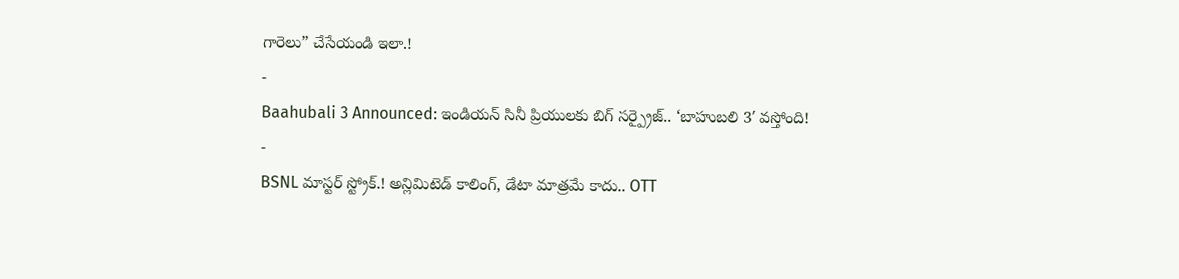గారెలు” చేసేయండి ఇలా.!
-
Baahubali 3 Announced: ఇండియన్ సినీ ప్రియులకు బిగ్ సర్ప్రైజ్.. ‘బాహుబలి 3′ వస్తోంది!
-
BSNL మాస్టర్ స్ట్రోక్.! అన్లిమిటెడ్ కాలింగ్, డేటా మాత్రమే కాదు.. OTT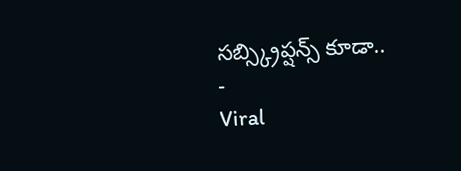సబ్స్క్రిప్షన్స్ కూడా..
-
Viral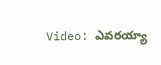Video: ఎవరయ్యా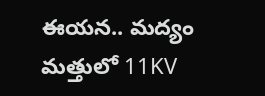ఈయన.. మద్యం మత్తులో 11KV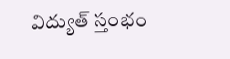విద్యుత్ స్తంభం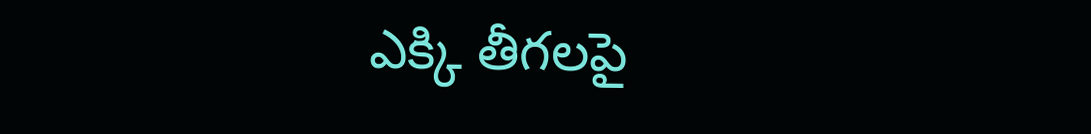ఎక్కి తీగలపై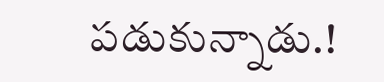పడుకున్నాడు.!